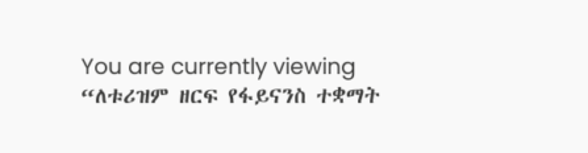You are currently viewing “ለቱሪዝም ዘርፍ የፋይናንስ ተቋማት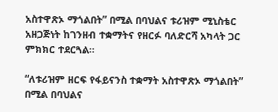አስተዋጽኦ ማጎልበት” በሚል በባህልና ቱሪዝም ሚኒስቴር አዘጋጅነት ከገንዘብ ተቋማትና የዘርፉ ባለድርሻ አካላት ጋር ምክክር ተደርጓል።

“ለቱሪዝም ዘርፍ የፋይናንስ ተቋማት አስተዋጽኦ ማጎልበት” በሚል በባህልና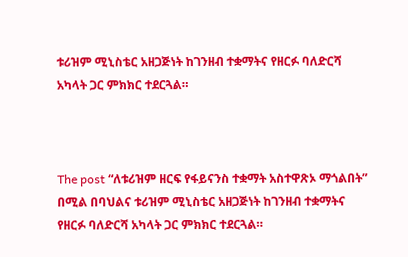ቱሪዝም ሚኒስቴር አዘጋጅነት ከገንዘብ ተቋማትና የዘርፉ ባለድርሻ አካላት ጋር ምክክር ተደርጓል።



The post “ለቱሪዝም ዘርፍ የፋይናንስ ተቋማት አስተዋጽኦ ማጎልበት” በሚል በባህልና ቱሪዝም ሚኒስቴር አዘጋጅነት ከገንዘብ ተቋማትና የዘርፉ ባለድርሻ አካላት ጋር ምክክር ተደርጓል።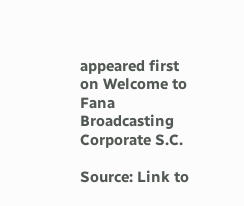appeared first on Welcome to Fana Broadcasting Corporate S.C.

Source: Link to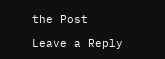the Post

Leave a Reply